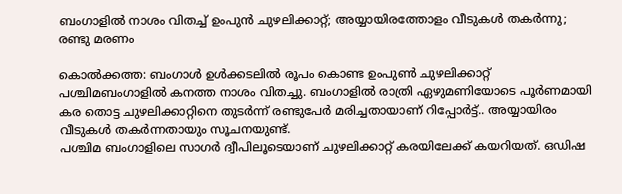ബംഗാളില്‍ നാശം വിതച്ച്‌ ഉംപുന്‍ ചുഴലിക്കാറ്റ്; അയ്യായിരത്തോളം വീടുകള്‍ തകര്‍ന്നു; രണ്ടു മരണം

കൊല്‍ക്കത്ത: ബംഗാള്‍ ഉള്‍ക്കടലില്‍ രൂപം കൊണ്ട ഉംപുണ്‍ ചുഴലിക്കാറ്റ് പശ്ചിമബംഗാളില്‍ കനത്ത നാശം വിതച്ചു. ബംഗാളില്‍ രാത്രി ഏഴുമണിയോടെ പൂര്‍ണമായി കര തൊട്ട ചുഴലിക്കാറ്റിനെ തുടര്‍‌ന്ന് രണ്ടുപേര്‍ മരിച്ചതായാണ് റിപ്പോര്‍ട്ട്.. അയ്യായിരം വീടുകള്‍ തകര്‍ന്നതായും സൂചനയുണ്ട്.
പശ്ചിമ ബംഗാളിലെ സാഗര്‍ ദ്വീപിലൂടെയാണ് ചുഴലിക്കാറ്റ് കരയിലേക്ക് കയറിയത്. ഒഡിഷ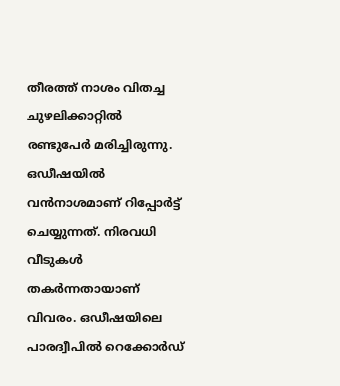തീരത്ത് നാശം വിതച്ച ചുഴലിക്കാറ്റില്‍ രണ്ടുപേര്‍ മരിച്ചിരുന്നു. ഒഡീഷയില്‍ വന്‍നാശമാണ് റിപ്പോ‍ര്‍ട്ട് ചെയ്യുന്നത്. നിരവധി വീടുകള്‍ തകര്‍ന്നതായാണ് വിവരം. ഒഡീഷയിലെ പാരദ്വീപില്‍ റെക്കോര്‍ഡ്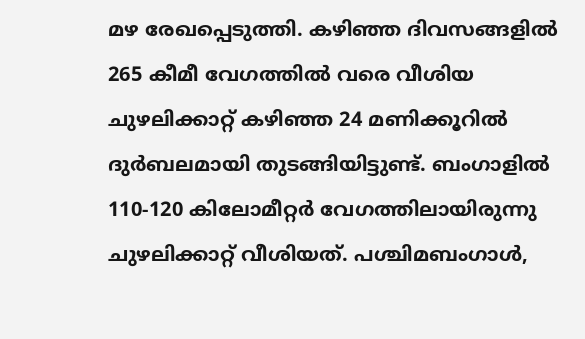മഴ രേഖപ്പെടുത്തി. കഴിഞ്ഞ ദിവസങ്ങളില്‍ 265 കീമീ വേഗത്തില്‍ വരെ വീശിയ ചുഴലിക്കാറ്റ് കഴിഞ്ഞ 24 മണിക്കൂറില്‍ ദു‍‍ര്‍ബലമായി തുടങ്ങിയിട്ടുണ്ട്. ബംഗാളില്‍ 110-120 കിലോമീറ്റര്‍ വേഗത്തിലായിരുന്നു ചുഴലിക്കാറ്റ് വീശിയത്. പശ്ചിമബംഗാള്‍,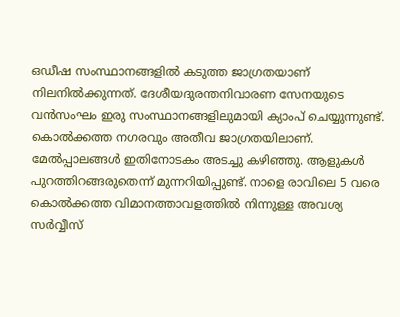ഒഡീഷ സംസ്ഥാനങ്ങളില്‍ കടുത്ത ജാഗ്രതയാണ് നിലനില്‍ക്കുന്നത്. ദേശീയദുരന്തനിവാരണ സേനയുടെ വന്‍സംഘം ഇരു സംസ്ഥാനങ്ങളിലുമായി ക്യാംപ് ചെയ്യുന്നുണ്ട്.
കൊല്‍ക്കത്ത നഗരവും അതീവ ജാഗ്രതയിലാണ്. മേല്‍പ്പാലങ്ങള്‍ ഇതിനോടകം അടച്ചു കഴിഞ്ഞു. ആളുകള്‍ പുറത്തിറങ്ങരുതെന്ന് മുന്നറിയിപ്പുണ്ട്. നാളെ രാവിലെ 5 വരെ കൊല്‍ക്കത്ത വിമാനത്താവളത്തില്‍ നിന്നുള്ള അവശ്യ സര്‍വ്വീസ്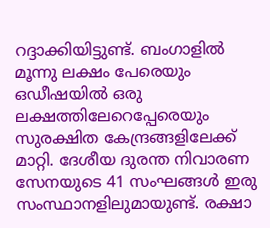റദ്ദാക്കിയിട്ടുണ്ട്. ബംഗാളില്‍ മൂന്നു ലക്ഷം പേരെയും ഒഡീഷയില്‍ ഒരു ലക്ഷത്തിലേറെപ്പേരെയും സുരക്ഷിത കേന്ദ്രങ്ങളിലേക്ക് മാറ്റി. ദേശീയ ദുരന്ത നിവാരണ സേനയുടെ 41 സംഘങ്ങള്‍ ഇരു സംസ്ഥാനളിലുമായുണ്ട്. രക്ഷാ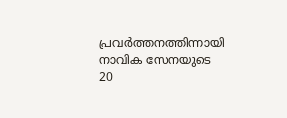പ്രവര്‍ത്തനത്തിന്നായി നാവിക സേനയുടെ 20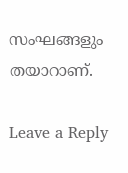സംഘങ്ങളും തയാറാണ്.

Leave a Reply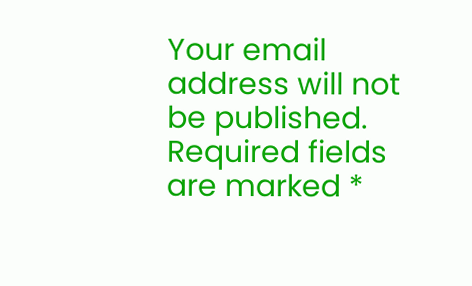Your email address will not be published. Required fields are marked *